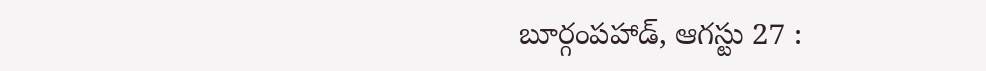బూర్గంపహాడ్, ఆగస్టు 27 :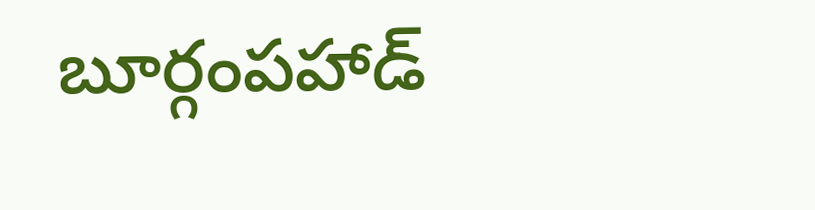బూర్గంపహాడ్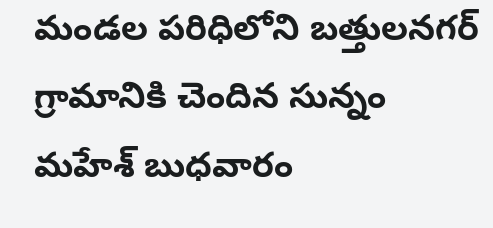మండల పరిధిలోని బత్తులనగర్ గ్రామానికి చెందిన సున్నం మహేశ్ బుధవారం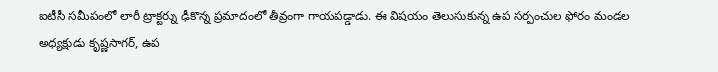ఐటీసీ సమీపంలో లారీ ట్రాక్టర్ను ఢీకొన్న ప్రమాదంలో తీవ్రంగా గాయపడ్డాడు. ఈ విషయం తెలుసుకున్న ఉప సర్పంచుల ఫోరం మండల అధ్యక్షుడు కృష్ణసాగర్, ఉప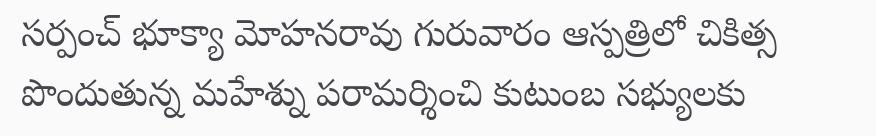సర్పంచ్ భూక్యా మోహనరావు గురువారం ఆస్పత్రిలో చికిత్స పొందుతున్న మహేశ్ను పరామర్శించి కుటుంబ సభ్యులకు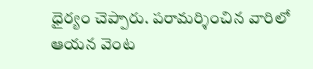ధైర్యం చెప్పారు. పరామర్శించిన వారిలో ఆయన వెంట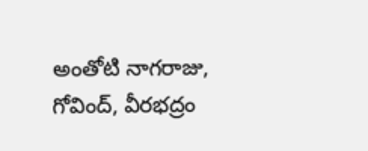అంతోటి నాగరాజు, గోవింద్, వీరభద్రం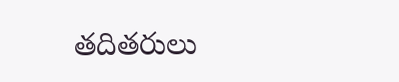తదితరులు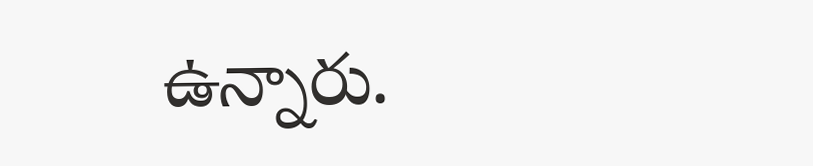ఉన్నారు.